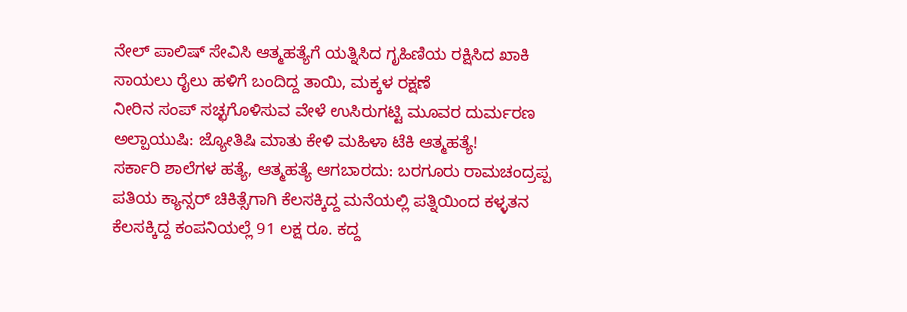ನೇಲ್ ಪಾಲಿಷ್ ಸೇವಿಸಿ ಆತ್ಮಹತ್ಯೆಗೆ ಯತ್ನಿಸಿದ ಗೃಹಿಣಿಯ ರಕ್ಷಿಸಿದ ಖಾಕಿ
ಸಾಯಲು ರೈಲು ಹಳಿಗೆ ಬಂದಿದ್ದ ತಾಯಿ, ಮಕ್ಕಳ ರಕ್ಷಣೆ
ನೀರಿನ ಸಂಪ್ ಸಚ್ಛಗೊಳಿಸುವ ವೇಳೆ ಉಸಿರುಗಟ್ಟಿ ಮೂವರ ದುರ್ಮರಣ
ಅಲ್ಪಾಯುಷಿ: ಜ್ಯೋತಿಷಿ ಮಾತು ಕೇಳಿ ಮಹಿಳಾ ಟೆಕಿ ಆತ್ಮಹತ್ಯೆ!
ಸರ್ಕಾರಿ ಶಾಲೆಗಳ ಹತ್ಯೆ, ಆತ್ಮಹತ್ಯೆ ಆಗಬಾರದು: ಬರಗೂರು ರಾಮಚಂದ್ರಪ್ಪ
ಪತಿಯ ಕ್ಯಾನ್ಸರ್ ಚಿಕಿತ್ಸೆಗಾಗಿ ಕೆಲಸಕ್ಕಿದ್ದ ಮನೆಯಲ್ಲಿ ಪತ್ನಿಯಿಂದ ಕಳ್ಳತನ
ಕೆಲಸಕ್ಕಿದ್ದ ಕಂಪನಿಯಲ್ಲೆ 91 ಲಕ್ಷ ರೂ. ಕದ್ದ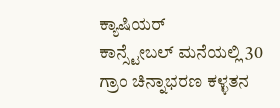ಕ್ಯಾಷಿಯರ್
ಕಾನ್ಸ್ಟೇಬಲ್ ಮನೆಯಲ್ಲಿ 30 ಗ್ರಾಂ ಚಿನ್ನಾಭರಣ ಕಳ್ಳತನ